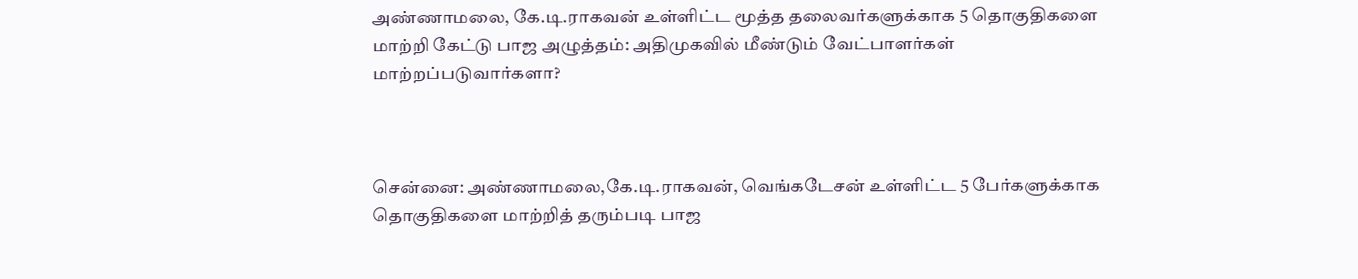அண்ணாமலை, கே.டி.ராகவன் உள்ளிட்ட மூத்த தலைவர்களுக்காக 5 தொகுதிகளை மாற்றி கேட்டு பாஜ அழுத்தம்: அதிமுகவில் மீண்டும் வேட்பாளர்கள் மாற்றப்படுவார்களா?



சென்னை: அண்ணாமலை,கே.டி.ராகவன், வெங்கடேசன் உள்ளிட்ட 5 பேர்களுக்காக தொகுதிகளை மாற்றித் தரும்படி பாஜ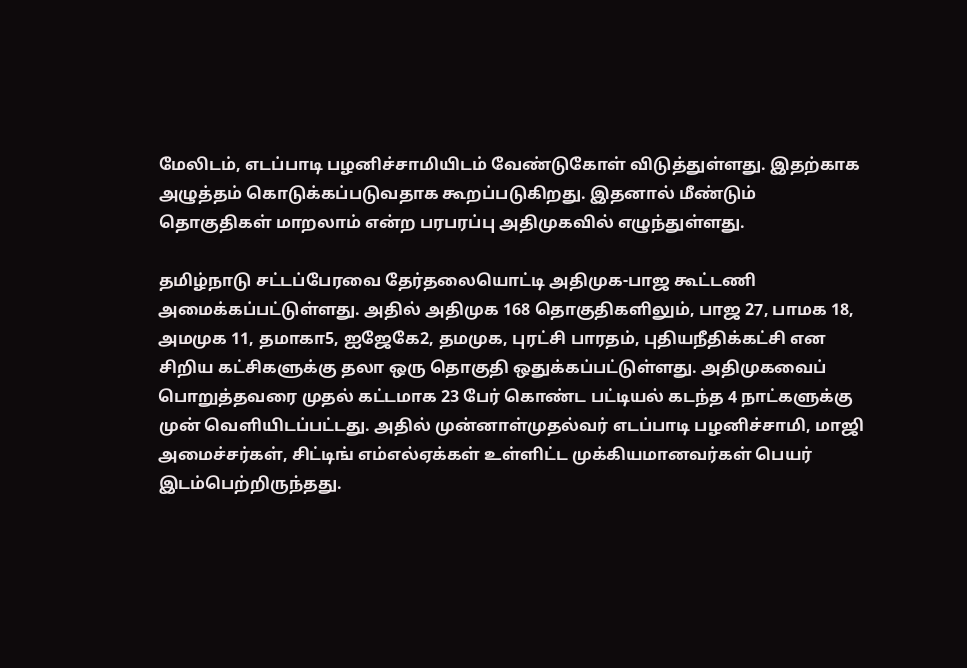மேலிடம், எடப்பாடி பழனிச்சாமியிடம் வேண்டுகோள் விடுத்துள்ளது. இதற்காக அழுத்தம் கொடுக்கப்படுவதாக கூறப்படுகிறது. இதனால் மீண்டும் தொகுதிகள் மாறலாம் என்ற பரபரப்பு அதிமுகவில் எழுந்துள்ளது.

தமிழ்நாடு சட்டப்பேரவை தேர்தலையொட்டி அதிமுக-பாஜ கூட்டணி அமைக்கப்பட்டுள்ளது. அதில் அதிமுக 168 தொகுதிகளிலும், பாஜ 27, பாமக 18, அமமுக 11, தமாகா5, ஐஜேகே2, தமமுக, புரட்சி பாரதம், புதியநீதிக்கட்சி என சிறிய கட்சிகளுக்கு தலா ஒரு தொகுதி ஒதுக்கப்பட்டுள்ளது. அதிமுகவைப் பொறுத்தவரை முதல் கட்டமாக 23 பேர் கொண்ட பட்டியல் கடந்த 4 நாட்களுக்கு முன் வெளியிடப்பட்டது. அதில் முன்னாள்முதல்வர் எடப்பாடி பழனிச்சாமி, மாஜி அமைச்சர்கள், சிட்டிங் எம்எல்ஏக்கள் உள்ளிட்ட முக்கியமானவர்கள் பெயர் இடம்பெற்றிருந்தது.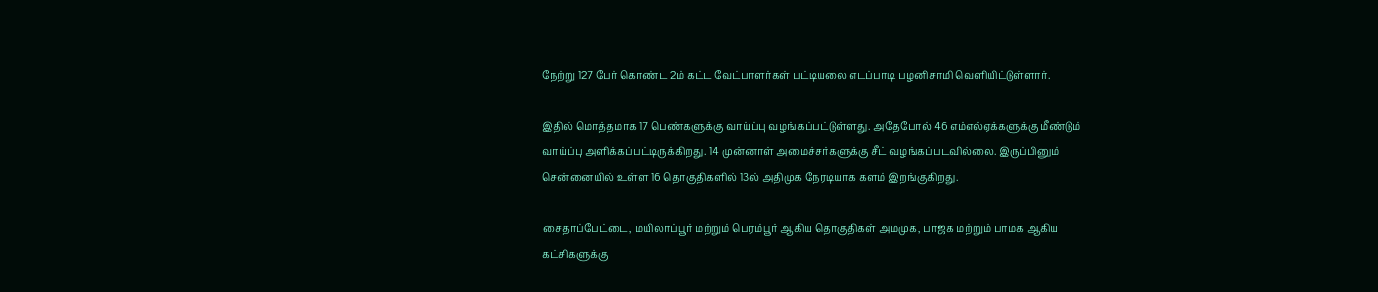நேற்று 127 பேர் கொண்ட 2ம் கட்ட வேட்பாளர்கள் பட்டியலை எடப்பாடி பழனிசாமி வெளியிட்டுள்ளார்.

இதில் மொத்தமாக 17 பெண்களுக்கு வாய்ப்பு வழங்கப்பட்டுள்ளது. அதேபோல் 46 எம்எல்ஏக்களுக்கு மீண்டும் வாய்ப்பு அளிக்கப்பட்டிருக்கிறது. 14 முன்னாள் அமைச்சர்களுக்கு சீட் வழங்கப்படவில்லை. இருப்பினும் சென்னையில் உள்ள 16 தொகுதிகளில் 13ல் அதிமுக நேரடியாக களம் இறங்குகிறது.

சைதாப்பேட்டை, மயிலாப்பூர் மற்றும் பெரம்பூர் ஆகிய தொகுதிகள் அமமுக, பாஜக மற்றும் பாமக ஆகிய கட்சிகளுக்கு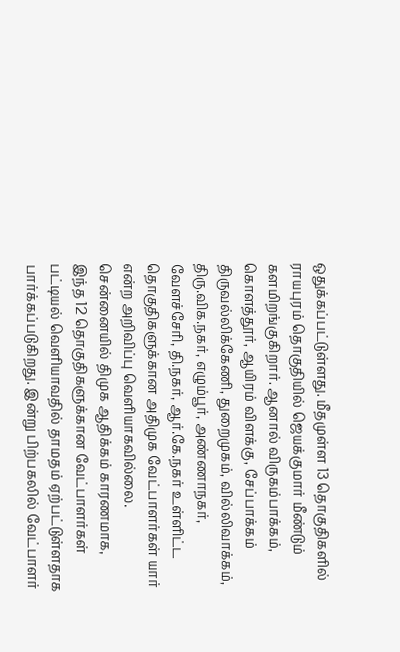ஒதுக்கப்பட்டுள்ளது. மீதமுள்ள 13 தொகுதிகளில் ராயபுரம் தொகுதியில் ஜெயக்குமார் மீண்டும் களமிறங்குகிறார். ஆனால் விருகம்பாக்கம், கொளத்தூர், ஆயிரம் விளக்கு, சேப்பாக்கம் திருவல்லிக்கேணி, துறைமுகம், வில்லிவாக்கம், திரு.விக.நகர், எழும்பூர், அண்ணாநகர், வேளச்சேரி, தி.நகர், ஆர்.கே.நகர் உள்ளிட்ட தொகுதிகளுக்கான அதிமுக வேட்பாளர்கள் யார் என்ற அறிவிப்பு வெளியாகவில்லை. சென்னையில் திமுக ஆதிக்கம் காரணமாக, இந்த 12 தொகுதிகளுக்கான வேட்பாளர்கள் பட்டியல் வெளியாவதில் தாமதம் ஏற்பட்டுள்ளதாக பார்க்கப்படுகிறது. இன்று பிற்பகலில் வேட்பாளர்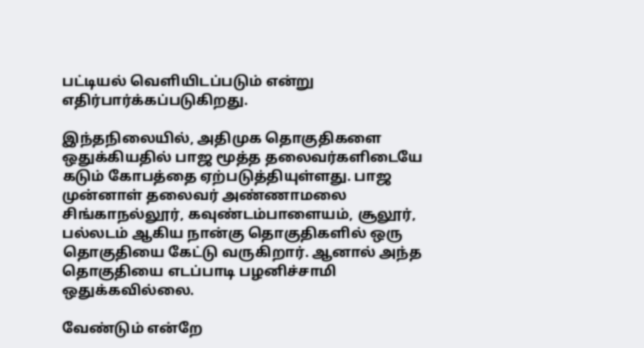பட்டியல் வெளியிடப்படும் என்று எதிர்பார்க்கப்படுகிறது.

இந்தநிலையில், அதிமுக தொகுதிகளை ஒதுக்கியதில் பாஜ மூத்த தலைவர்களிடையே கடும் கோபத்தை ஏற்படுத்தியுள்ளது. பாஜ முன்னாள் தலைவர் அண்ணாமலை சிங்காநல்லூர், கவுண்டம்பாளையம், சூலூர், பல்லடம் ஆகிய நான்கு தொகுதிகளில் ஒரு தொகுதியை கேட்டு வருகிறார். ஆனால் அந்த தொகுதியை எடப்பாடி பழனிச்சாமி ஒதுக்கவில்லை.

வேண்டும் என்றே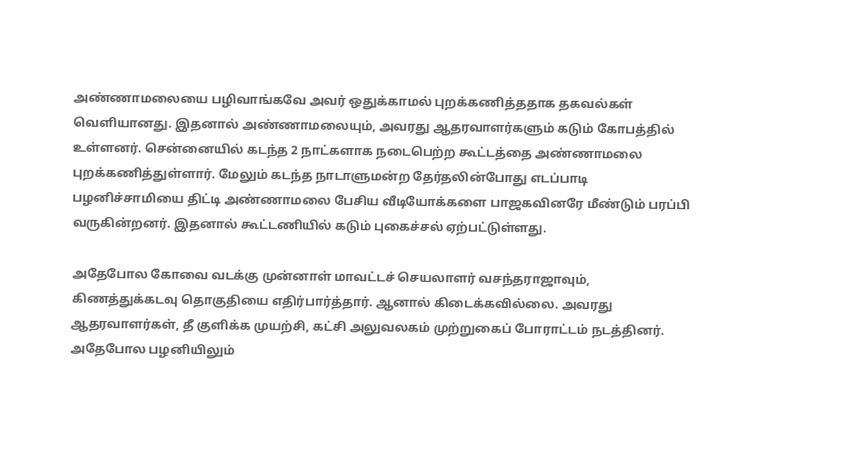அண்ணாமலையை பழிவாங்கவே அவர் ஒதுக்காமல் புறக்கணித்ததாக தகவல்கள் வெளியானது. இதனால் அண்ணாமலையும், அவரது ஆதரவாளர்களும் கடும் கோபத்தில் உள்ளனர். சென்னையில் கடந்த 2 நாட்களாக நடைபெற்ற கூட்டத்தை அண்ணாமலை புறக்கணித்துள்ளார். மேலும் கடந்த நாடாளுமன்ற தேர்தலின்போது எடப்பாடி பழனிச்சாமியை திட்டி அண்ணாமலை பேசிய வீடியோக்களை பாஜகவினரே மீண்டும் பரப்பி வருகின்றனர். இதனால் கூட்டணியில் கடும் புகைச்சல் ஏற்பட்டுள்ளது.

அதேபோல கோவை வடக்கு முன்னாள் மாவட்டச் செயலாளர் வசந்தராஜாவும், கிணத்துக்கடவு தொகுதியை எதிர்பார்த்தார். ஆனால் கிடைக்கவில்லை. அவரது ஆதரவாளர்கள், தீ குளிக்க முயற்சி, கட்சி அலுவலகம் முற்றுகைப் போராட்டம் நடத்தினர். அதேபோல பழனியிலும்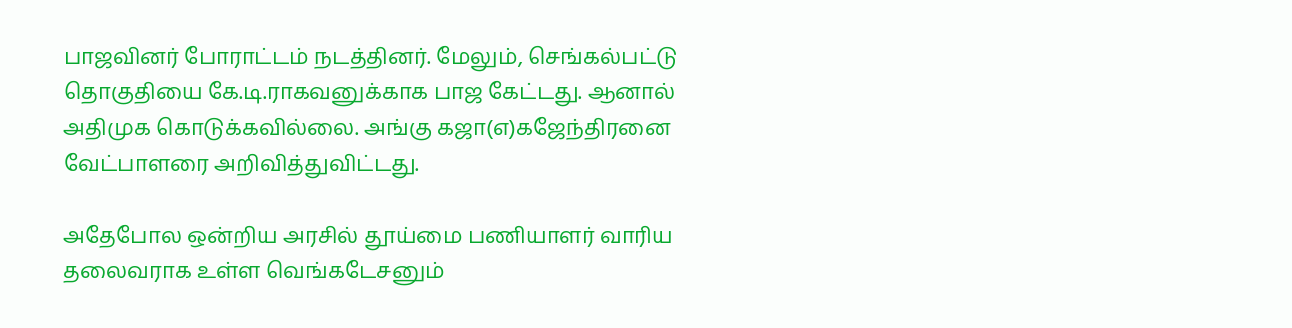பாஜவினர் போராட்டம் நடத்தினர். மேலும், செங்கல்பட்டு தொகுதியை கே.டி.ராகவனுக்காக பாஜ கேட்டது. ஆனால் அதிமுக கொடுக்கவில்லை. அங்கு கஜா(எ)கஜேந்திரனை வேட்பாளரை அறிவித்துவிட்டது.

அதேபோல ஒன்றிய அரசில் தூய்மை பணியாளர் வாரிய தலைவராக உள்ள வெங்கடேசனும்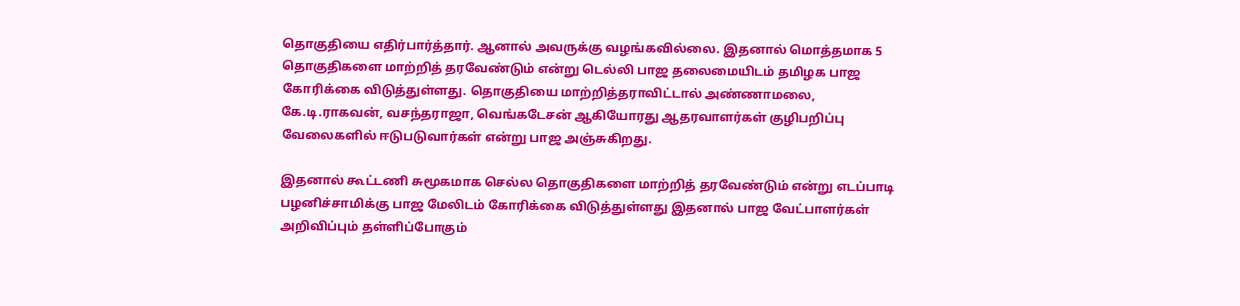தொகுதியை எதிர்பார்த்தார். ஆனால் அவருக்கு வழங்கவில்லை. இதனால் மொத்தமாக 5 தொகுதிகளை மாற்றித் தரவேண்டும் என்று டெல்லி பாஜ தலைமையிடம் தமிழக பாஜ கோரிக்கை விடுத்துள்ளது. தொகுதியை மாற்றித்தராவிட்டால் அண்ணாமலை, கே.டி.ராகவன், வசந்தராஜா, வெங்கடேசன் ஆகியோரது ஆதரவாளர்கள் குழிபறிப்பு வேலைகளில் ஈடுபடுவார்கள் என்று பாஜ அஞ்சுகிறது.

இதனால் கூட்டணி சுமூகமாக செல்ல தொகுதிகளை மாற்றித் தரவேண்டும் என்று எடப்பாடி பழனிச்சாமிக்கு பாஜ மேலிடம் கோரிக்கை விடுத்துள்ளது இதனால் பாஜ வேட்பாளர்கள் அறிவிப்பும் தள்ளிப்போகும்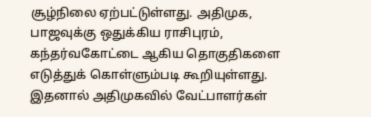சூழ்நிலை ஏற்பட்டுள்ளது. அதிமுக, பாஜவுக்கு ஒதுக்கிய ராசிபுரம், கந்தர்வகோட்டை ஆகிய தொகுதிகளை எடுத்துக் கொள்ளும்படி கூறியுள்ளது. இதனால் அதிமுகவில் வேட்பாளர்கள்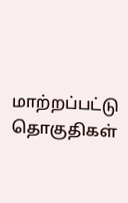மாற்றப்பட்டு தொகுதிகள்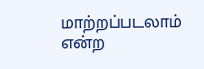மாற்றப்படலாம் என்ற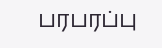பரபரப்பு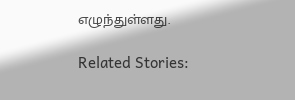எழுந்துள்ளது.

Related Stories: